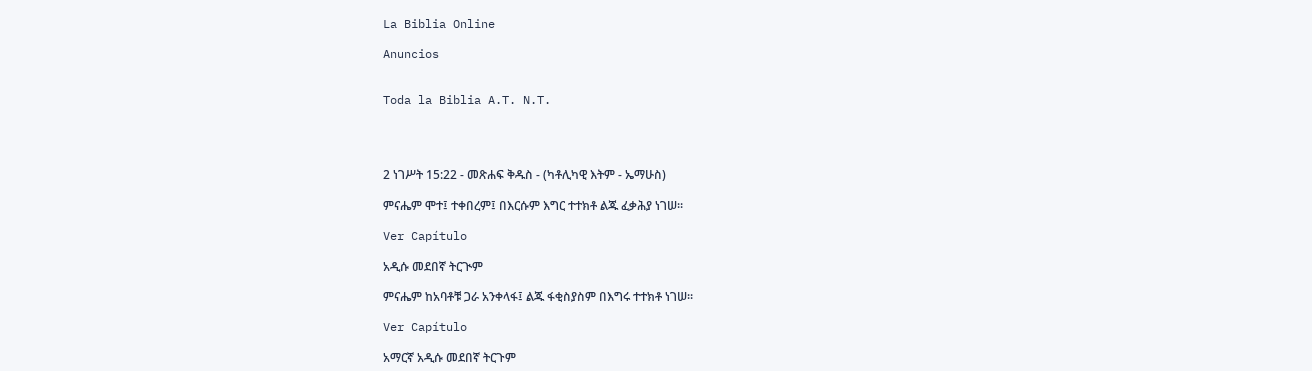La Biblia Online

Anuncios


Toda la Biblia A.T. N.T.




2 ነገሥት 15:22 - መጽሐፍ ቅዱስ - (ካቶሊካዊ እትም - ኤማሁስ)

ምናሔም ሞተ፤ ተቀበረም፤ በእርሱም እግር ተተክቶ ልጁ ፈቃሕያ ነገሠ።

Ver Capítulo

አዲሱ መደበኛ ትርጒም

ምናሔም ከአባቶቹ ጋራ አንቀላፋ፤ ልጁ ፋቂስያስም በእግሩ ተተክቶ ነገሠ።

Ver Capítulo

አማርኛ አዲሱ መደበኛ ትርጉም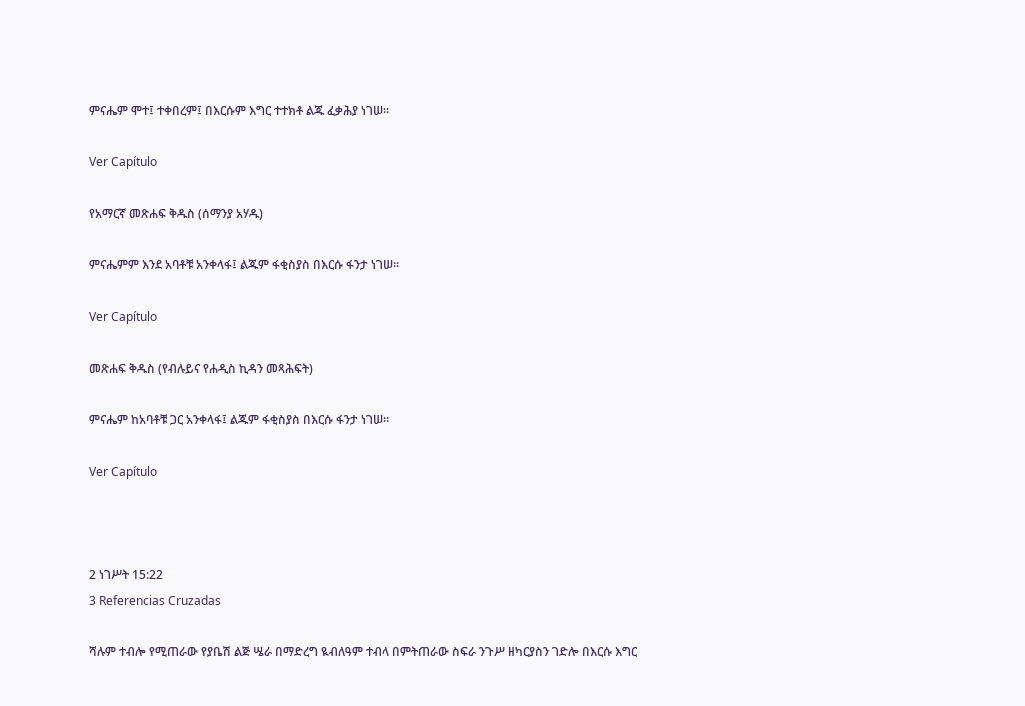ምናሔም ሞተ፤ ተቀበረም፤ በእርሱም እግር ተተክቶ ልጁ ፈቃሕያ ነገሠ።

Ver Capítulo

የአማርኛ መጽሐፍ ቅዱስ (ሰማንያ አሃዱ)

ምናሔምም እንደ አባቶቹ አንቀላፋ፤ ልጁም ፋቂስያስ በእርሱ ፋንታ ነገሠ።

Ver Capítulo

መጽሐፍ ቅዱስ (የብሉይና የሐዲስ ኪዳን መጻሕፍት)

ምናሔም ከአባቶቹ ጋር አንቀላፋ፤ ልጁም ፋቂስያስ በእርሱ ፋንታ ነገሠ።

Ver Capítulo



2 ነገሥት 15:22
3 Referencias Cruzadas

ሻሉም ተብሎ የሚጠራው የያቤሽ ልጅ ሤራ በማድረግ ዪብለዓም ተብላ በምትጠራው ስፍራ ንጉሥ ዘካርያስን ገድሎ በእርሱ እግር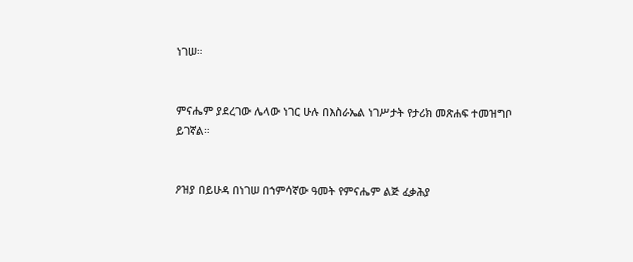ነገሠ።


ምናሔም ያደረገው ሌላው ነገር ሁሉ በእስራኤል ነገሥታት የታሪክ መጽሐፍ ተመዝግቦ ይገኛል።


ዖዝያ በይሁዳ በነገሠ በኀምሳኛው ዓመት የምናሔም ልጅ ፈቃሕያ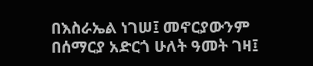በእስራኤል ነገሠ፤ መኖርያውንም በሰማርያ አድርጎ ሁለት ዓመት ገዛ፤